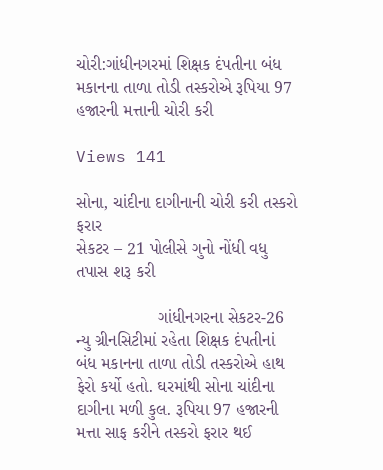ચોરી:ગાંધીનગરમાં શિક્ષક દંપતીના બંધ મકાનના તાળા તોડી તસ્કરોએ રૂપિયા 97 હજારની મત્તાની ચોરી કરી

Views 141

સોના, ચાંદીના દાગીનાની ચોરી કરી તસ્કરો ફરાર
સેકટર – 21 પોલીસે ગુનો નોંધી વધુ તપાસ શરૂ કરી

                 ગાંધીનગરના સેકટર-26 ન્યુ ગ્રીનસિટીમાં રહેતા શિક્ષક દંપતીનાં બંધ મકાનના તાળા તોડી તસ્કરોએ હાથ ફેરો કર્યો હતો. ઘરમાંથી સોના ચાંદીના દાગીના મળી કુલ. રૂપિયા 97 હજારની મત્તા સાફ કરીને તસ્કરો ફરાર થઈ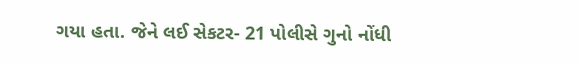ગયા હતા. જેને લઈ સેકટર- 21 પોલીસે ગુનો નોંધી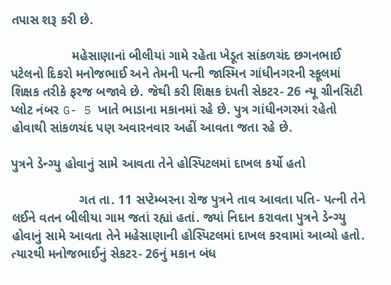તપાસ શરૂ કરી છે.

                 મહેસાણાનાં બીલીયાં ગામે રહેતા ખેડૂત સાંકળચંદ છગનભાઈ પટેલનો દિકરો મનોજભાઈ અને તેમની પત્ની જાસ્મિન ગાંધીનગરની સ્કૂલમાં શિક્ષક તરીકે ફરજ બજાવે છે. જેથી કરી શિક્ષક દંપતી સેકટર- 26 ન્યૂ ગ્રીનસિટી પ્લોટ નંબર G- 5 ખાતે ભાડાના મકાનમાં રહે છે. પુત્ર ગાંધીનગરમાં રહેતો હોવાથી સાંકળચંદ પણ અવારનવાર અહીં આવતા જતા રહે છે.

પુત્રને ડેન્ગ્યુ હોવાનું સામે આવતા તેને હોસ્પિટલમાં દાખલ કર્યો હતો

                   ગત તા. 11 સપ્ટેમ્બરના રોજ પુત્રને તાવ આવતા પતિ- પત્ની તેને લઈને વતન બીલીયા ગામ જતાં રહ્યાં હતાં. જ્યાં નિદાન કરાવતા પુત્રને ડેન્ગ્યુ હોવાનું સામે આવતા તેને મહેસાણાની હોસ્પિટલમાં દાખલ કરવામાં આવ્યો હતો. ત્યારથી મનોજભાઈનું સેકટર- 26નું મકાન બંધ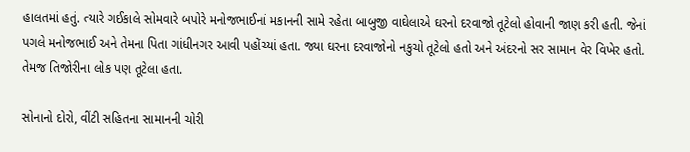હાલતમાં હતું. ત્યારે ગઈકાલે સોમવારે બપોરે મનોજભાઈનાં મકાનની સામે રહેતા બાબુજી વાઘેલાએ ઘરનો દરવાજો તૂટેલો હોવાની જાણ કરી હતી. જેનાં પગલે મનોજભાઈ અને તેમના પિતા ગાંધીનગર આવી પહોંચ્યાં હતા. જ્યા ઘરના દરવાજોનો નકુચો તૂટેલો હતો અને અંદરનો સર સામાન વેર વિખેર હતો. તેમજ તિજોરીના લોક પણ તૂટેલા હતા.

સોનાનો દોરો, વીંટી સહિતના સામાનની ચોરી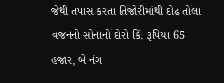જેથી તપાસ કરતા તિજોરીમાંથી દોઢ તોલા વજનનો સોનાનો દોરો કિં. રૂપિયા 65 હજાર, બે નંગ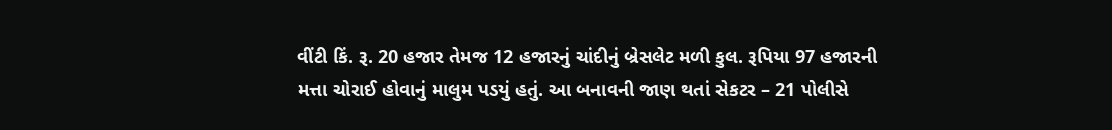વીંટી કિં. રૂ. 20 હજાર તેમજ 12 હજારનું ચાંદીનું બ્રેસલેટ મળી કુલ. રૂપિયા 97 હજારની મત્તા ચોરાઈ હોવાનું માલુમ પડયું હતું. આ બનાવની જાણ થતાં સેકટર – 21 પોલીસે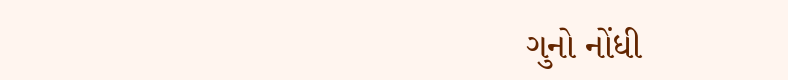ગુનો નોંધી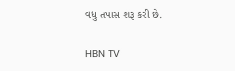વધુ તપાસ શરૂ કરી છે.

HBN TV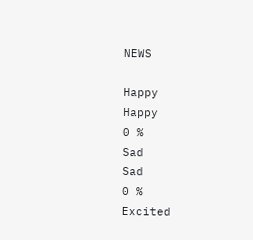NEWS

Happy
Happy
0 %
Sad
Sad
0 %
Excited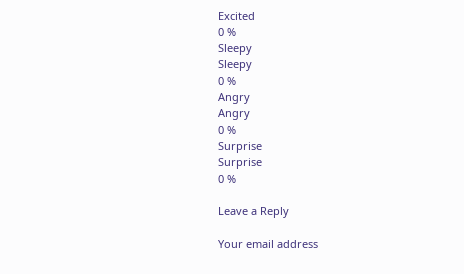Excited
0 %
Sleepy
Sleepy
0 %
Angry
Angry
0 %
Surprise
Surprise
0 %

Leave a Reply

Your email address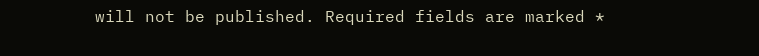will not be published. Required fields are marked *